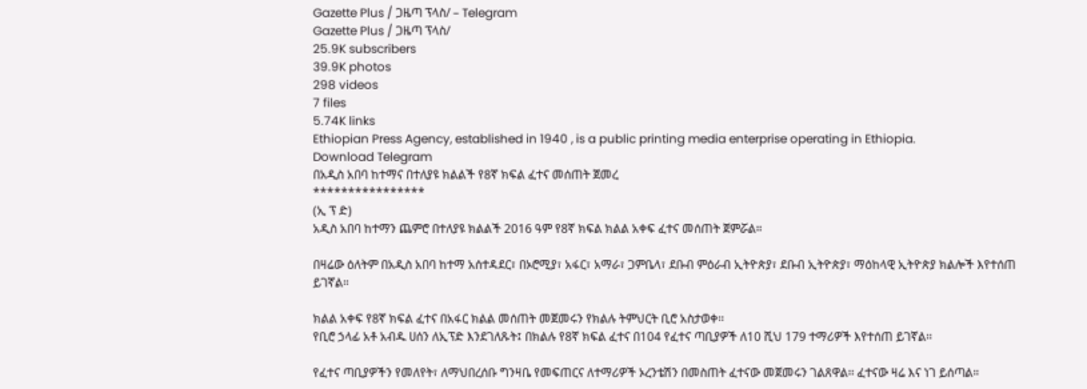Gazette Plus / ጋዜጣ ፕላስ/ – Telegram
Gazette Plus / ጋዜጣ ፕላስ/
25.9K subscribers
39.9K photos
298 videos
7 files
5.74K links
Ethiopian Press Agency, established in 1940 , is a public printing media enterprise operating in Ethiopia.
Download Telegram
በአዲስ አበባ ከተማና በተለያዩ ክልልች የ8ኛ ክፍል ፈተና መሰጠት ጀመረ
****************
(ኢ ፕ ድ)
አዲስ አበባ ከተማን ጨምሮ በተለያዩ ክልልች 2016 ዓም የ8ኛ ክፍል ክልል አቀፍ ፈተና መሰጠት ጀምሯል።

በዛሬው ዕለትም በአዲስ አበባ ከተማ አሰተዳደር፣ በኦሮሚያ፣ አፋር፣ አማራ፣ ጋምቤላ፣ ደቡብ ምዕራብ ኢትዮጵያ፣ ደቡብ ኢትዮጵያ፣ ማዕከላዊ ኢትዮጵያ ክልሎች እየተሰጠ ይገኛል።

ክልል አቀፍ የ8ኛ ክፍል ፈተና በአፋር ክልል መሰጠት መጀመሩን የክልሉ ትምህርት ቢሮ አስታወቀ፡፡
የቢሮ ኃላፊ አቶ አብዱ ሀሰን ለኢፕድ እንደገለጹት፤ በክልሉ የ8ኛ ክፍል ፈተና በ104 የፈተና ጣቢያዎች ለ10 ሺህ 179 ተማሪዎች እየተሰጠ ይገኛል፡፡

የፈተና ጣቢያዎችን የመለየት፣ ለማህበረሰቡ ግንዛቤ የመፍጠርና ለተማሪዎች ኦረንቴሽን በመስጠት ፈተናው መጀመሩን ገልጸዋል፡፡ ፈተናው ዛሬ እና ነገ ይሰጣል።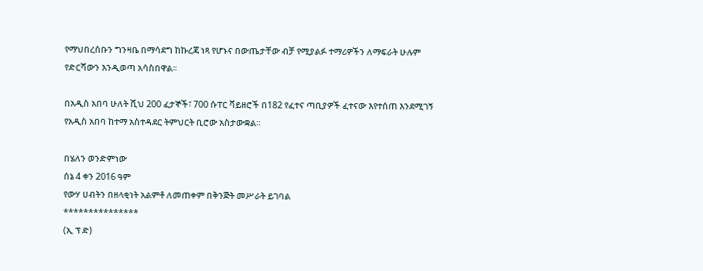የማህበረሰቡን ግንዛቤ በማሳደግ ከኩረጃ ነጻ የሆኑና በውጤታቸው ብቻ የሚያልፉ ተማሪዎችን ለማፍራት ሁሉም የድርሻውን እንዲወጣ አሳስበዋል፡፡

በአዲስ አበባ ሁለት ሺህ 200 ፈታኞች፣ 700 ሱፐር ቫይዘሮች በ182 የፈተና ጣቢያዎች ፈተናው እየተሰጠ እንደሚገኝ የአዲስ አበባ ከተማ አስተዳደር ትምህርት ቢሮው አስታውቋል።

በሄለን ወንድምነው
ሰኔ 4 ቀን 2016 ዓም
የውሃ ሀብትን በዘላቂነት አልምቶ ለመጠቀም በቅንጅት መሥራት ይገባል
***************
(ኢ ፕ ድ)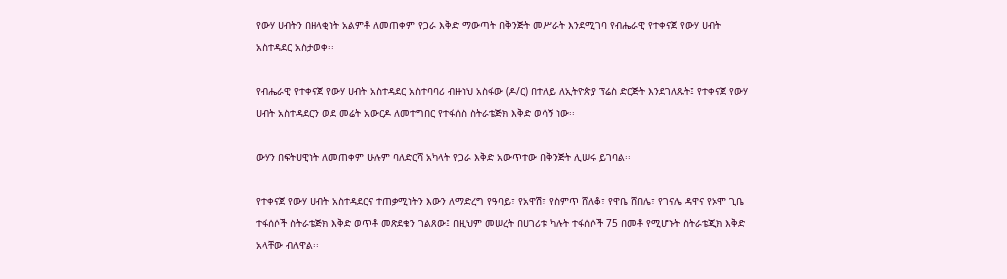የውሃ ሀብትን በዘላቂነት አልምቶ ለመጠቀም የጋራ እቅድ ማውጣት በቅንጅት መሥራት እንደሚገባ የብሔራዊ የተቀናጀ የውሃ ሀብት አስተዳደር አስታወቀ፡፡

የብሔራዊ የተቀናጀ የውሃ ሀብት አስተዳደር አስተባባሪ ብዙነህ አስፋው (ዶ/ር) በተለይ ለኢትዮጵያ ፕሬስ ድርጅት እንደገለጹት፤ የተቀናጀ የውሃ ሀብት አስተዳደርን ወደ መሬት አውርዶ ለመተግበር የተፋሰስ ስትራቴጅክ እቅድ ወሳኝ ነው፡፡

ውሃን በፍትሀዊነት ለመጠቀም ሁሉም ባለድርሻ አካላት የጋራ እቅድ አውጥተው በቅንጅት ሊሠሩ ይገባል፡፡

የተቀናጀ የውሃ ሀብት አስተዳደርና ተጠቃሚነትን እውን ለማድረግ የዓባይ፣ የአዋሽ፣ የስምጥ ሸለቆ፣ የዋቤ ሸበሌ፣ የገናሌ ዳዋና የኦሞ ጊቤ ተፋሰሶች ስትራቴጅክ እቅድ ወጥቶ መጽደቁን ገልጸው፤ በዚህም መሠረት በሀገሪቱ ካሉት ተፋሰሶች 75 በመቶ የሚሆኑት ስትራቴጂክ እቅድ አላቸው ብለዋል፡፡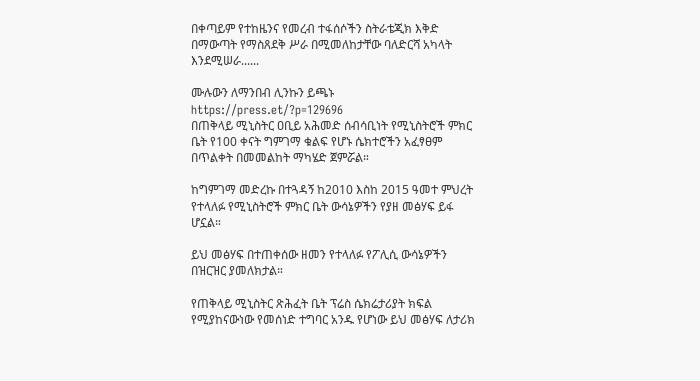በቀጣይም የተከዜንና የመረብ ተፋሰሶችን ስትራቴጂክ እቅድ በማውጣት የማስጸደቅ ሥራ በሚመለከታቸው ባለድርሻ አካላት እንደሚሠራ......

ሙሉውን ለማንበብ ሊንኩን ይጫኑ https://press.et/?p=129696
በጠቅላይ ሚኒስትር ዐቢይ አሕመድ ሰብሳቢነት የሚኒስትሮች ምክር ቤት የ100 ቀናት ግምገማ ቁልፍ የሆኑ ሴክተሮችን አፈፃፀም በጥልቀት በመመልከት ማካሄድ ጀምሯል።

ከግምገማ መድረኩ በተጓዳኝ ከ2010 እስከ 2015 ዓመተ ምህረት የተላለፉ የሚኒስትሮች ምክር ቤት ውሳኔዎችን የያዘ መፅሃፍ ይፋ ሆኗል።

ይህ መፅሃፍ በተጠቀሰው ዘመን የተላለፉ የፖሊሲ ውሳኔዎችን በዝርዝር ያመለክታል።

የጠቅላይ ሚኒስትር ጽሕፈት ቤት ፕሬስ ሴክሬታሪያት ክፍል የሚያከናውነው የመሰነድ ተግባር አንዱ የሆነው ይህ መፅሃፍ ለታሪክ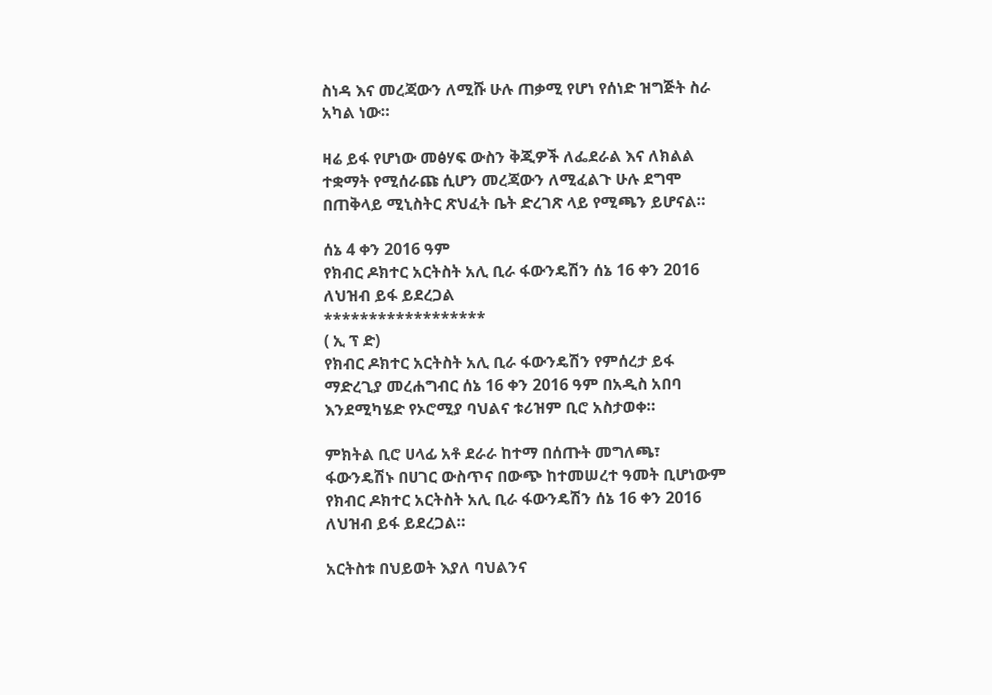ስነዳ እና መረጃውን ለሚሹ ሁሉ ጠቃሚ የሆነ የሰነድ ዝግጅት ስራ አካል ነው።

ዛሬ ይፋ የሆነው መፅሃፍ ውስን ቅጂዎች ለፌደራል እና ለክልል ተቋማት የሚሰራጩ ሲሆን መረጃውን ለሚፈልጉ ሁሉ ደግሞ በጠቅላይ ሚኒስትር ጽህፈት ቤት ድረገጽ ላይ የሚጫን ይሆናል።

ሰኔ 4 ቀን 2016 ዓም
የክብር ዶክተር አርትስት አሊ ቢራ ፋውንዴሽን ሰኔ 16 ቀን 2016 ለህዝብ ይፋ ይደረጋል
******************
( ኢ ፕ ድ)
የክብር ዶክተር አርትስት አሊ ቢራ ፋውንዴሽን የምሰረታ ይፋ ማድረጊያ መረሐግብር ሰኔ 16 ቀን 2016 ዓም በአዲስ አበባ እንደሚካሄድ የኦሮሚያ ባህልና ቱሪዝም ቢሮ አስታወቀ።

ምክትል ቢሮ ሀላፊ አቶ ደራራ ከተማ በሰጡት መግለጫ፣ ፋውንዴሽኑ በሀገር ውስጥና በውጭ ከተመሠረተ ዓመት ቢሆነውም የክብር ዶክተር አርትስት አሊ ቢራ ፋውንዴሽን ሰኔ 16 ቀን 2016 ለህዝብ ይፋ ይደረጋል።

አርትስቱ በህይወት እያለ ባህልንና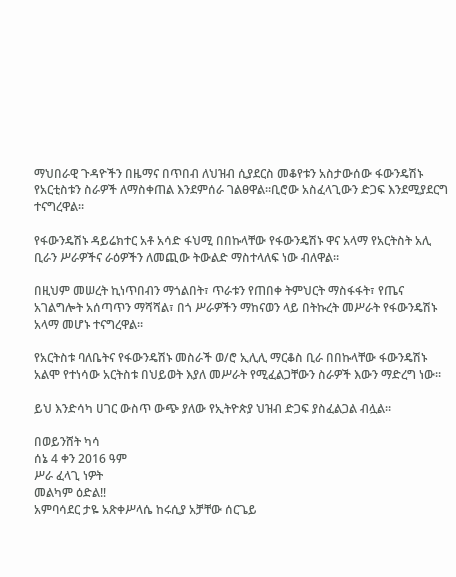ማህበራዊ ጉዳዮችን በዜማና በጥበብ ለህዝብ ሲያደርስ መቆየቱን አስታውሰው ፋውንዴሽኑ የአርቲስቱን ስራዎች ለማስቀጠል እንደምሰራ ገልፀዋል።ቢሮው አስፈላጊውን ድጋፍ እንደሚያደርግ ተናግረዋል።

የፋውንዴሽኑ ዳይሬክተር አቶ አሳድ ፋህሚ በበኩላቸው የፋውንዴሽኑ ዋና አላማ የአርትስት አሊ ቢራን ሥራዎችና ራዕዎችን ለመጪው ትውልድ ማስተላለፍ ነው ብለዋል።

በዚህም መሠረት ኪነጥበብን ማጎልበት፣ ጥራቱን የጠበቀ ትምህርት ማስፋፋት፣ የጤና አገልግሎት አሰጣጥን ማሻሻል፣ በጎ ሥራዎችን ማከናወን ላይ በትኩረት መሥራት የፋውንዴሽኑ አላማ መሆኑ ተናግረዋል።

የአርትስቱ ባለቤትና የፋውንዴሽኑ መስራች ወ/ሮ ኢሊሊ ማርቆስ ቢራ በበኩላቸው ፋውንዴሽኑ አልሞ የተነሳው አርትስቱ በህይወት እያለ መሥራት የሚፈልጋቸውን ስራዎች እውን ማድረግ ነው።

ይህ እንድሳካ ሀገር ውስጥ ውጭ ያለው የኢትዮጵያ ህዝብ ድጋፍ ያስፈልጋል ብሏል።

በወይንሸት ካሳ
ሰኔ 4 ቀን 2016 ዓም
ሥራ ፈላጊ ነዎት
መልካም ዕድል‼
አምባሳደር ታዬ አጽቀሥላሴ ከሩሲያ አቻቸው ሰርጌይ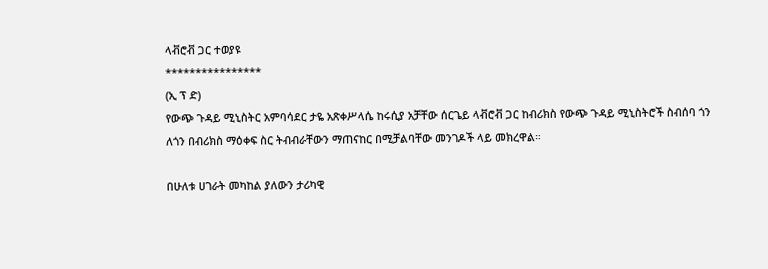ላቭሮቭ ጋር ተወያዩ
****************
(ኢ ፕ ድ)
የውጭ ጉዳይ ሚኒስትር አምባሳደር ታዬ አጽቀሥላሴ ከሩሲያ አቻቸው ሰርጌይ ላቭሮቭ ጋር ከብሪክስ የውጭ ጉዳይ ሚኒስትሮች ስብሰባ ጎን ለጎን በብሪክስ ማዕቀፍ ስር ትብብራቸውን ማጠናከር በሚቻልባቸው መንገዶች ላይ መክረዋል።

በሁለቱ ሀገራት መካከል ያለውን ታሪካዊ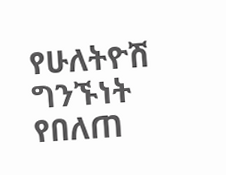የሁለትዮሽ ግንኙነት የበለጠ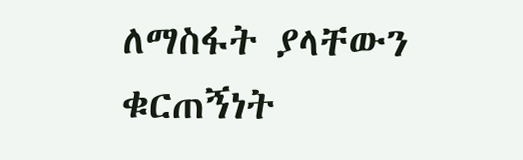ለማስፋት ያላቸውን ቁርጠኝነት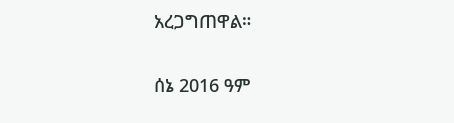አረጋግጠዋል።

ሰኔ 2016 ዓም